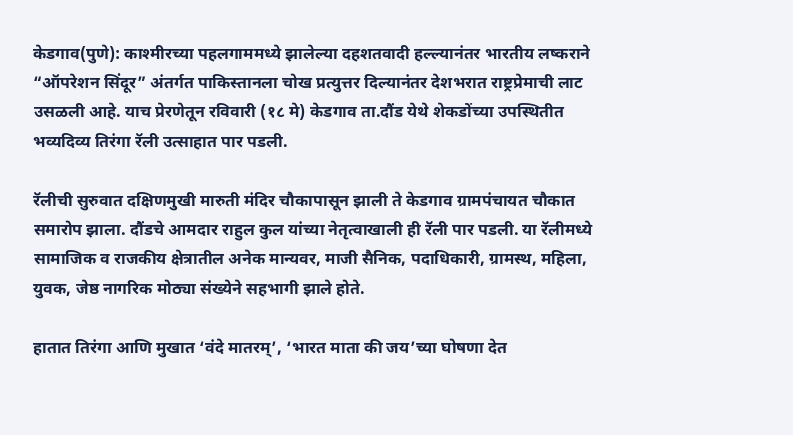केडगाव(पुणे): काश्मीरच्या पहलगाममध्ये झालेल्या दहशतवादी हल्ल्यानंतर भारतीय लष्कराने “ऑपरेशन सिंदूर” अंतर्गत पाकिस्तानला चोख प्रत्युत्तर दिल्यानंतर देशभरात राष्ट्रप्रेमाची लाट उसळली आहे. याच प्रेरणेतून रविवारी (१८ मे) केडगाव ता.दौंड येथे शेकडोंच्या उपस्थितीत भव्यदिव्य तिरंगा रॅली उत्साहात पार पडली.

रॅलीची सुरुवात दक्षिणमुखी मारुती मंदिर चौकापासून झाली ते केडगाव ग्रामपंचायत चौकात समारोप झाला. दौंडचे आमदार राहुल कुल यांच्या नेतृत्वाखाली ही रॅली पार पडली. या रॅलीमध्ये सामाजिक व राजकीय क्षेत्रातील अनेक मान्यवर, माजी सैनिक, पदाधिकारी, ग्रामस्थ, महिला, युवक, जेष्ठ नागरिक मोठ्या संख्येने सहभागी झाले होते.

हातात तिरंगा आणि मुखात ‘वंदे मातरम्’, ‘भारत माता की जय’च्या घोषणा देत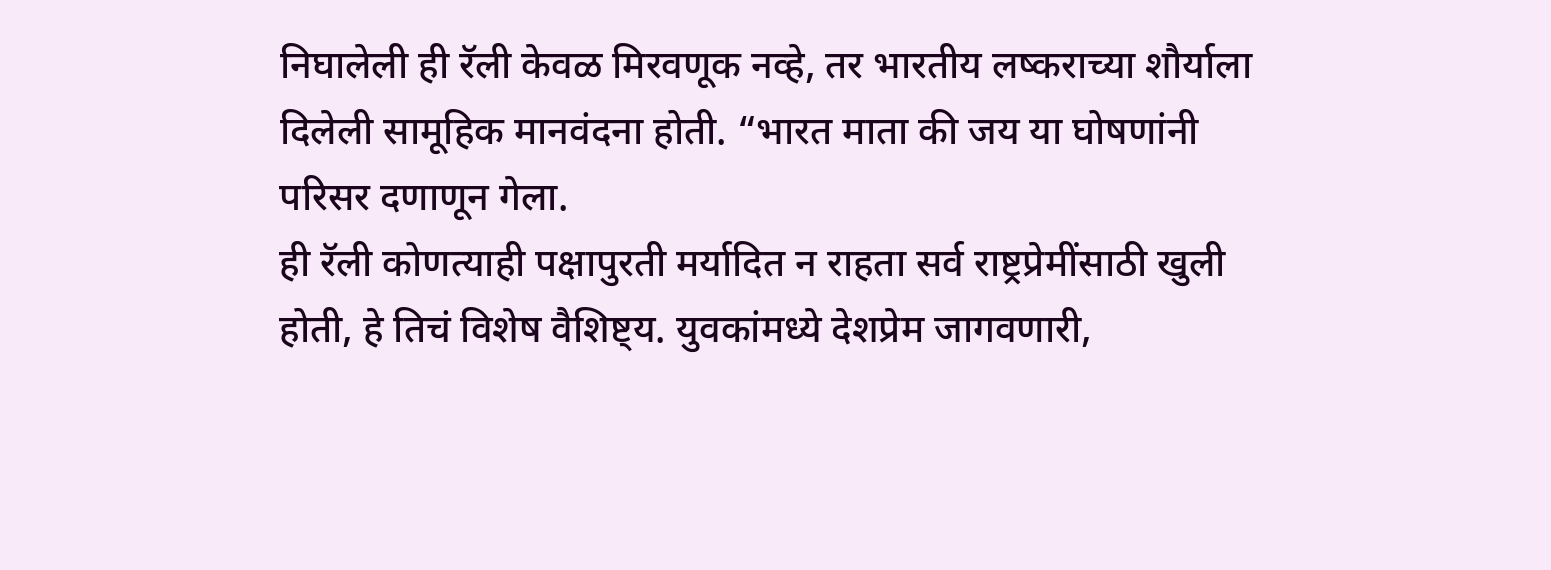निघालेली ही रॅली केवळ मिरवणूक नव्हे, तर भारतीय लष्कराच्या शौर्याला दिलेली सामूहिक मानवंदना होती. “भारत माता की जय या घोषणांनी परिसर दणाणून गेला.
ही रॅली कोणत्याही पक्षापुरती मर्यादित न राहता सर्व राष्ट्रप्रेमींसाठी खुली होती, हे तिचं विशेष वैशिष्ट्य. युवकांमध्ये देशप्रेम जागवणारी,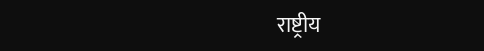राष्ट्रीय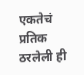एकतेचं प्रतिक ठरलेली ही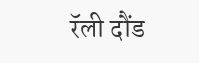रॅली दौंड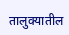तालुक्यातील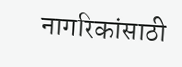नागरिकांसाठी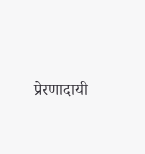प्रेरणादायी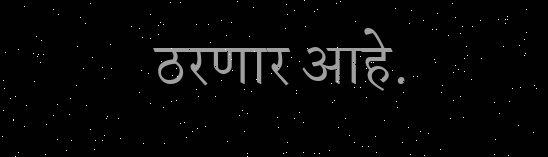ठरणार आहे.